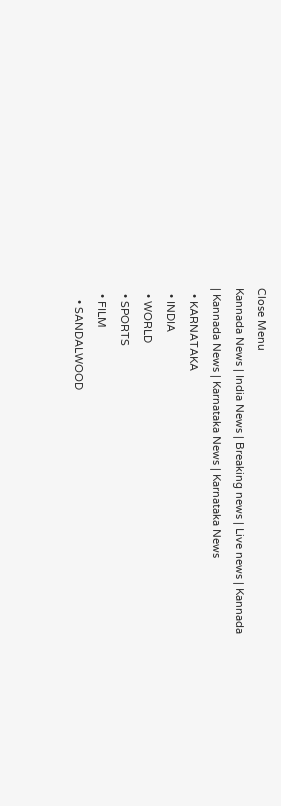Close Menu
Kannada News | India News | Breaking news | Live news | Kannada  | Kannada News | Karnataka News | Karnataka News
  • KARNATAKA
  • INDIA
  • WORLD
  • SPORTS
  • FILM
    • SANDALWOOD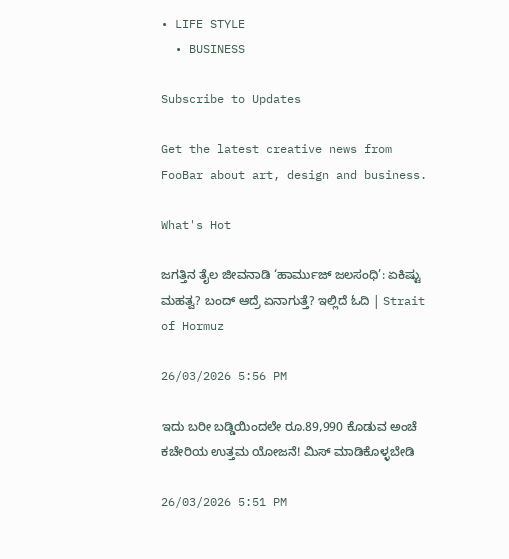• LIFE STYLE
  • BUSINESS

Subscribe to Updates

Get the latest creative news from FooBar about art, design and business.

What's Hot

ಜಗತ್ತಿನ ತೈಲ ಜೀವನಾಡಿ ‘ಹಾರ್ಮುಜ್ ಜಲಸಂಧಿ’: ಏಕಿಷ್ಟು ಮಹತ್ವ? ಬಂದ್ ಆದ್ರೆ ಏನಾಗುತ್ತೆ? ಇಲ್ಲಿದೆ ಓದಿ | Strait of Hormuz

26/03/2026 5:56 PM

ಇದು ಬರೀ ಬಡ್ಡಿಯಿಂದಲೇ ರೂ.89,990 ಕೊಡುವ ಅಂಚೆ ಕಚೇರಿಯ ಉತ್ತಮ ಯೋಜನೆ! ಮಿಸ್‌ ಮಾಡಿಕೊಳ್ಳಬೇಡಿ

26/03/2026 5:51 PM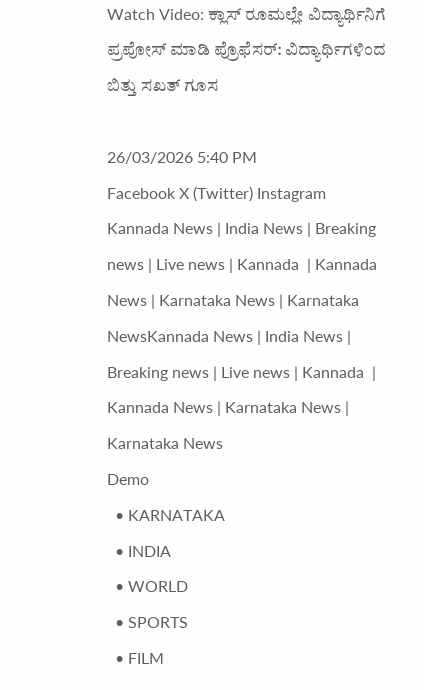Watch Video: ಕ್ಲಾಸ್ ರೂಮಲ್ಲೇ ವಿದ್ಯಾರ್ಥಿನಿಗೆ ಪ್ರಪೋಸ್ ಮಾಡಿ ಪ್ರೊಫೆಸರ್: ವಿದ್ಯಾರ್ಥಿಗಳಿಂದ ಬಿತ್ತು ಸಖತ್ ಗೂಸ

26/03/2026 5:40 PM
Facebook X (Twitter) Instagram
Kannada News | India News | Breaking news | Live news | Kannada  | Kannada News | Karnataka News | Karnataka NewsKannada News | India News | Breaking news | Live news | Kannada  | Kannada News | Karnataka News | Karnataka News
Demo
  • KARNATAKA
  • INDIA
  • WORLD
  • SPORTS
  • FILM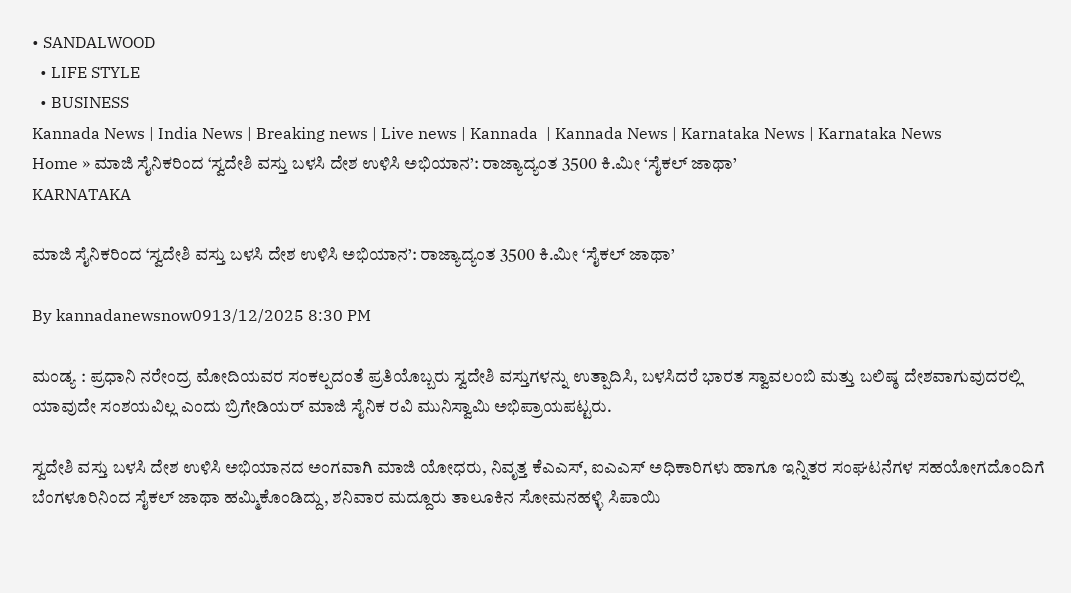• SANDALWOOD
  • LIFE STYLE
  • BUSINESS
Kannada News | India News | Breaking news | Live news | Kannada  | Kannada News | Karnataka News | Karnataka News
Home » ಮಾಜಿ ಸೈನಿಕರಿಂದ ‘ಸ್ವದೇಶಿ ವಸ್ತು ಬಳಸಿ ದೇಶ ಉಳಿಸಿ ಅಭಿಯಾನ’: ರಾಜ್ಯಾದ್ಯಂತ 3500 ಕಿ.ಮೀ ‘ಸೈಕಲ್ ಜಾಥಾ’
KARNATAKA

ಮಾಜಿ ಸೈನಿಕರಿಂದ ‘ಸ್ವದೇಶಿ ವಸ್ತು ಬಳಸಿ ದೇಶ ಉಳಿಸಿ ಅಭಿಯಾನ’: ರಾಜ್ಯಾದ್ಯಂತ 3500 ಕಿ.ಮೀ ‘ಸೈಕಲ್ ಜಾಥಾ’

By kannadanewsnow0913/12/2025 8:30 PM

ಮಂಡ್ಯ : ಪ್ರಧಾನಿ ನರೇಂದ್ರ ಮೋದಿಯವರ ಸಂಕಲ್ಪದಂತೆ ಪ್ರತಿಯೊಬ್ಬರು ಸ್ವದೇಶಿ ವಸ್ತುಗಳನ್ನು ಉತ್ಪಾದಿಸಿ, ಬಳಸಿದರೆ ಭಾರತ ಸ್ವಾವಲಂಬಿ ಮತ್ತು ಬಲಿಷ್ಠ ದೇಶವಾಗುವುದರಲ್ಲಿ ಯಾವುದೇ ಸಂಶಯವಿಲ್ಲ ಎಂದು ಬ್ರಿಗೇಡಿಯರ್ ಮಾಜಿ ಸೈನಿಕ ರವಿ ಮುನಿಸ್ವಾಮಿ ಅಭಿಪ್ರಾಯಪಟ್ಟರು.

ಸ್ವದೇಶಿ ವಸ್ತು ಬಳಸಿ ದೇಶ ಉಳಿಸಿ ಅಭಿಯಾನದ ಅಂಗವಾಗಿ ಮಾಜಿ ಯೋಧರು, ನಿವೃತ್ತ ಕೆಎಎಸ್, ಐಎಎಸ್ ಅಧಿಕಾರಿಗಳು ಹಾಗೂ ಇನ್ನಿತರ ಸಂಘಟನೆಗಳ ಸಹಯೋಗದೊಂದಿಗೆ ಬೆಂಗಳೂರಿನಿಂದ ಸೈಕಲ್ ಜಾಥಾ ಹಮ್ಮಿಕೊಂಡಿದ್ದು, ಶನಿವಾರ ಮದ್ದೂರು ತಾಲೂಕಿನ ಸೋಮನಹಳ್ಳಿ ಸಿಪಾಯಿ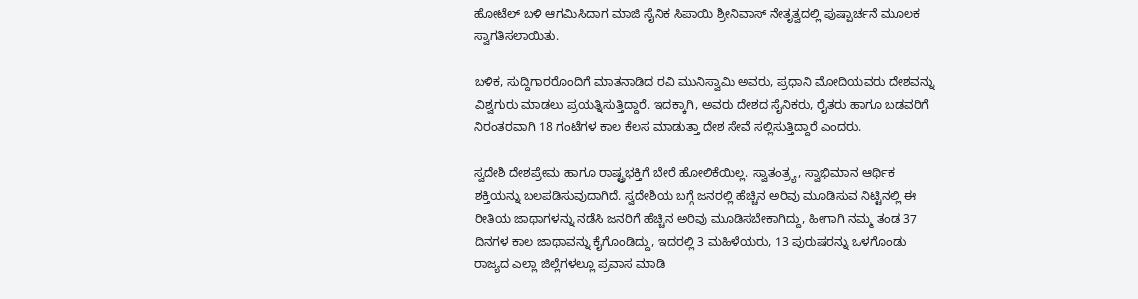ಹೋಟೆಲ್ ಬಳಿ ಆಗಮಿಸಿದಾಗ ಮಾಜಿ ಸೈನಿಕ ಸಿಪಾಯಿ ಶ್ರೀನಿವಾಸ್ ನೇತೃತ್ವದಲ್ಲಿ ಪುಷ್ಪಾರ್ಚನೆ ಮೂಲಕ ಸ್ವಾಗತಿಸಲಾಯಿತು.

ಬಳಿಕ, ಸುದ್ದಿಗಾರರೊಂದಿಗೆ ಮಾತನಾಡಿದ ರವಿ ಮುನಿಸ್ವಾಮಿ ಅವರು, ಪ್ರಧಾನಿ ಮೋದಿಯವರು ದೇಶವನ್ನು ವಿಶ್ವಗುರು ಮಾಡಲು ಪ್ರಯತ್ನಿಸುತ್ತಿದ್ದಾರೆ. ಇದಕ್ಕಾಗಿ, ಅವರು ದೇಶದ ಸೈನಿಕರು, ರೈತರು ಹಾಗೂ ಬಡವರಿಗೆ ನಿರಂತರವಾಗಿ 18 ಗಂಟೆಗಳ ಕಾಲ ಕೆಲಸ ಮಾಡುತ್ತಾ ದೇಶ ಸೇವೆ ಸಲ್ಲಿಸುತ್ತಿದ್ದಾರೆ ಎಂದರು.

ಸ್ವದೇಶಿ ದೇಶಪ್ರೇಮ ಹಾಗೂ ರಾಷ್ಟ್ರಭಕ್ತಿಗೆ ಬೇರೆ ಹೋಲಿಕೆಯಿಲ್ಲ. ಸ್ವಾತಂತ್ರ್ಯ, ಸ್ವಾಭಿಮಾನ ಆರ್ಥಿಕ ಶಕ್ತಿಯನ್ನು ಬಲಪಡಿಸುವುದಾಗಿದೆ. ಸ್ವದೇಶಿಯ ಬಗ್ಗೆ ಜನರಲ್ಲಿ ಹೆಚ್ಚಿನ ಅರಿವು ಮೂಡಿಸುವ ನಿಟ್ಟಿನಲ್ಲಿ ಈ ರೀತಿಯ ಜಾಥಾಗಳನ್ನು ನಡೆಸಿ ಜನರಿಗೆ ಹೆಚ್ಚಿನ ಅರಿವು ಮೂಡಿಸಬೇಕಾಗಿದ್ದು, ಹೀಗಾಗಿ ನಮ್ಮ ತಂಡ 37 ದಿನಗಳ ಕಾಲ ಜಾಥಾವನ್ನು ಕೈಗೊಂಡಿದ್ದು, ಇದರಲ್ಲಿ 3 ಮಹಿಳೆಯರು, 13 ಪುರುಷರನ್ನು ಒಳಗೊಂಡು ರಾಜ್ಯದ ಎಲ್ಲಾ ಜಿಲ್ಲೆಗಳಲ್ಲೂ ಪ್ರವಾಸ ಮಾಡಿ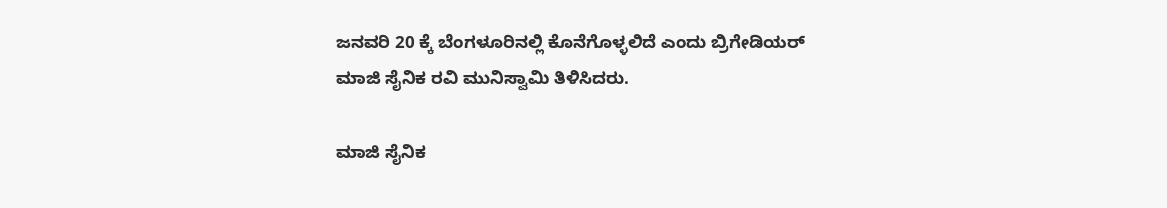ಜನವರಿ 20 ಕ್ಕೆ ಬೆಂಗಳೂರಿನಲ್ಲಿ ಕೊನೆಗೊಳ್ಳಲಿದೆ ಎಂದು ಬ್ರಿಗೇಡಿಯರ್ ಮಾಜಿ ಸೈನಿಕ ರವಿ ಮುನಿಸ್ವಾಮಿ ತಿಳಿಸಿದರು.

ಮಾಜಿ ಸೈನಿಕ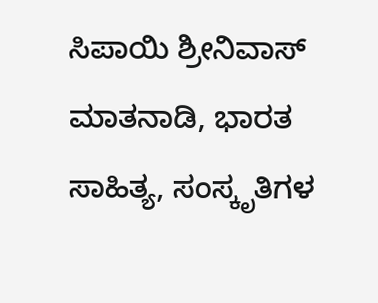ಸಿಪಾಯಿ ಶ್ರೀನಿವಾಸ್ ಮಾತನಾಡಿ, ಭಾರತ ಸಾಹಿತ್ಯ, ಸಂಸ್ಕೃತಿಗಳ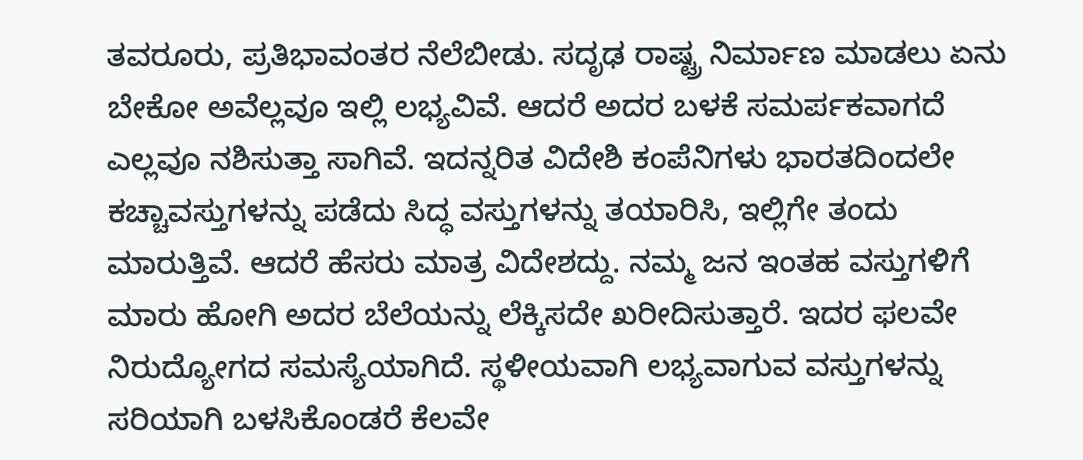ತವರೂರು, ಪ್ರತಿಭಾವಂತರ ನೆಲೆಬೀಡು. ಸದೃಢ ರಾಷ್ಟ್ರ ನಿರ್ಮಾಣ ಮಾಡಲು ಏನು ಬೇಕೋ ಅವೆಲ್ಲವೂ ಇಲ್ಲಿ ಲಭ್ಯವಿವೆ. ಆದರೆ ಅದರ ಬಳಕೆ ಸಮರ್ಪಕವಾಗದೆ ಎಲ್ಲವೂ ನಶಿಸುತ್ತಾ ಸಾಗಿವೆ. ಇದನ್ನರಿತ ವಿದೇಶಿ ಕಂಪೆನಿಗಳು ಭಾರತದಿಂದಲೇ ಕಚ್ಚಾವಸ್ತುಗಳನ್ನು ಪಡೆದು ಸಿದ್ಧ ವಸ್ತುಗಳನ್ನು ತಯಾರಿಸಿ, ಇಲ್ಲಿಗೇ ತಂದು ಮಾರುತ್ತಿವೆ. ಆದರೆ ಹೆಸರು ಮಾತ್ರ ವಿದೇಶದ್ದು. ನಮ್ಮ ಜನ ಇಂತಹ ವಸ್ತುಗಳಿಗೆ ಮಾರು ಹೋಗಿ ಅದರ ಬೆಲೆಯನ್ನು ಲೆಕ್ಕಿಸದೇ ಖರೀದಿಸುತ್ತಾರೆ. ಇದರ ಫಲವೇ ನಿರುದ್ಯೋಗದ ಸಮಸ್ಯೆಯಾಗಿದೆ. ಸ್ಥಳೀಯವಾಗಿ ಲಭ್ಯವಾಗುವ ವಸ್ತುಗಳನ್ನು ಸರಿಯಾಗಿ ಬಳಸಿಕೊಂಡರೆ ಕೆಲವೇ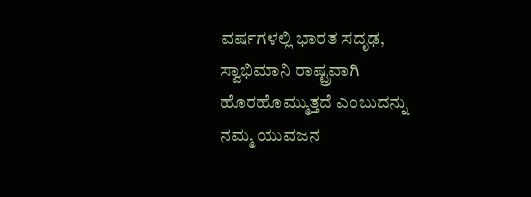ವರ್ಷಗಳಲ್ಲಿ ಭಾರತ ಸದೃಢ, ಸ್ವಾಭಿಮಾನಿ ರಾಷ್ಟ್ರವಾಗಿ ಹೊರಹೊಮ್ಮುತ್ತದೆ ಎಂಬುದನ್ನು ನಮ್ಮ ಯುವಜನ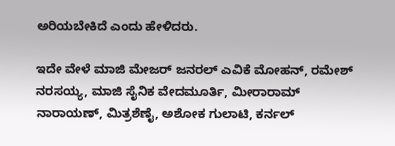ಅರಿಯಬೇಕಿದೆ ಎಂದು ಹೇಳಿದರು.

ಇದೇ ವೇಳೆ ಮಾಜಿ ಮೇಜರ್ ಜನರಲ್ ಎವಿಕೆ ಮೋಹನ್, ರಮೇಶ್ ನರಸಯ್ಯ, ಮಾಜಿ ಸೈನಿಕ ವೇದಮೂರ್ತಿ, ಮೀರಾರಾಮ್ ನಾರಾಯಣ್, ಮಿತ್ರಶೆಣೈ, ಅಶೋಕ ಗುಲಾಟಿ, ಕರ್ನಲ್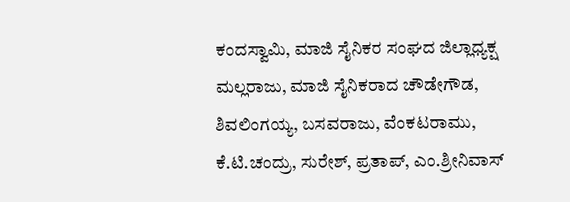ಕಂದಸ್ವಾಮಿ, ಮಾಜಿ ಸೈನಿಕರ ಸಂಘದ ಜಿಲ್ಲಾಧ್ಯಕ್ಷ ಮಲ್ಲರಾಜು, ಮಾಜಿ ಸೈನಿಕರಾದ ಚೌಡೇಗೌಡ, ಶಿವಲಿಂಗಯ್ಯ, ಬಸವರಾಜು, ವೆಂಕಟರಾಮು, ಕೆ‌.ಟಿ.ಚಂದ್ರು, ಸುರೇಶ್, ಪ್ರತಾಪ್, ಎಂ‌.ಶ್ರೀನಿವಾಸ್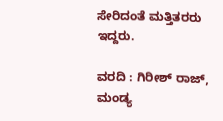ಸೇರಿದಂತೆ ಮತ್ತಿತರರು ಇದ್ದರು.

ವರದಿ : ಗಿರೀಶ್ ರಾಜ್, ಮಂಡ್ಯ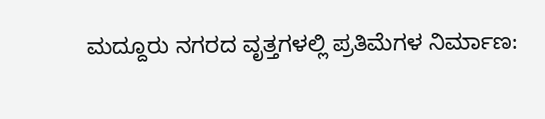ಮದ್ದೂರು ನಗರದ ವೃತ್ತಗಳಲ್ಲಿ ಪ್ರತಿಮೆಗಳ ನಿರ್ಮಾಣ: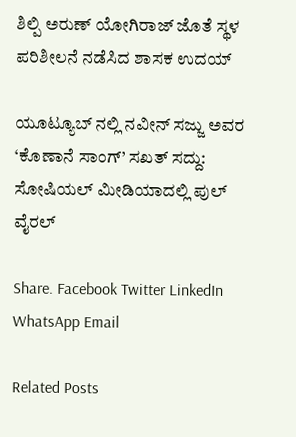ಶಿಲ್ಪಿ ಅರುಣ್ ಯೋಗಿರಾಜ್ ಜೊತೆ ಸ್ಥಳ ಪರಿಶೀಲನೆ ನಡೆಸಿದ ಶಾಸಕ ಉದಯ್

ಯೂಟ್ಯೂಬ್ ನಲ್ಲಿ ನವೀನ್ ಸಜ್ಜು ಅವರ ‘ಕೊಣಾನೆ ಸಾಂಗ್’ ಸಖತ್ ಸದ್ದು: ಸೋಷಿಯಲ್ ಮೀಡಿಯಾದಲ್ಲಿ ಪುಲ್ ವೈರಲ್

Share. Facebook Twitter LinkedIn WhatsApp Email

Related Posts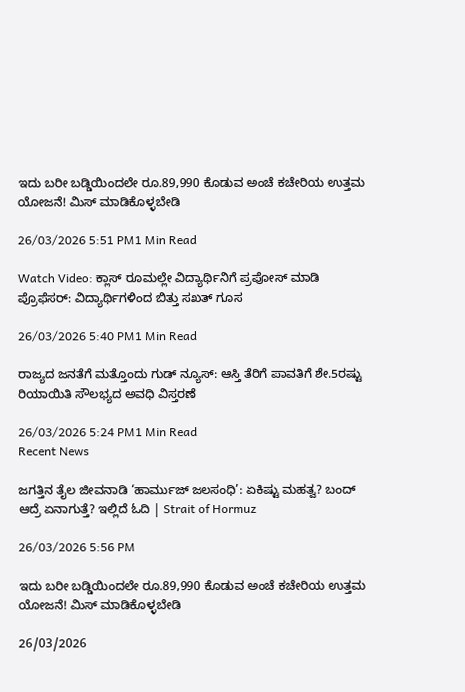ಇದು ಬರೀ ಬಡ್ಡಿಯಿಂದಲೇ ರೂ.89,990 ಕೊಡುವ ಅಂಚೆ ಕಚೇರಿಯ ಉತ್ತಮ ಯೋಜನೆ! ಮಿಸ್‌ ಮಾಡಿಕೊಳ್ಳಬೇಡಿ

26/03/2026 5:51 PM1 Min Read

Watch Video: ಕ್ಲಾಸ್ ರೂಮಲ್ಲೇ ವಿದ್ಯಾರ್ಥಿನಿಗೆ ಪ್ರಪೋಸ್ ಮಾಡಿ ಪ್ರೊಫೆಸರ್: ವಿದ್ಯಾರ್ಥಿಗಳಿಂದ ಬಿತ್ತು ಸಖತ್ ಗೂಸ

26/03/2026 5:40 PM1 Min Read

ರಾಜ್ಯದ ಜನತೆಗೆ ಮತ್ತೊಂದು ಗುಡ್ ನ್ಯೂಸ್: ಆಸ್ತಿ ತೆರಿಗೆ ಪಾವತಿಗೆ ಶೇ.5ರಷ್ಟು ರಿಯಾಯಿತಿ ಸೌಲಭ್ಯದ ಅವಧಿ ವಿಸ್ತರಣೆ

26/03/2026 5:24 PM1 Min Read
Recent News

ಜಗತ್ತಿನ ತೈಲ ಜೀವನಾಡಿ ‘ಹಾರ್ಮುಜ್ ಜಲಸಂಧಿ’: ಏಕಿಷ್ಟು ಮಹತ್ವ? ಬಂದ್ ಆದ್ರೆ ಏನಾಗುತ್ತೆ? ಇಲ್ಲಿದೆ ಓದಿ | Strait of Hormuz

26/03/2026 5:56 PM

ಇದು ಬರೀ ಬಡ್ಡಿಯಿಂದಲೇ ರೂ.89,990 ಕೊಡುವ ಅಂಚೆ ಕಚೇರಿಯ ಉತ್ತಮ ಯೋಜನೆ! ಮಿಸ್‌ ಮಾಡಿಕೊಳ್ಳಬೇಡಿ

26/03/2026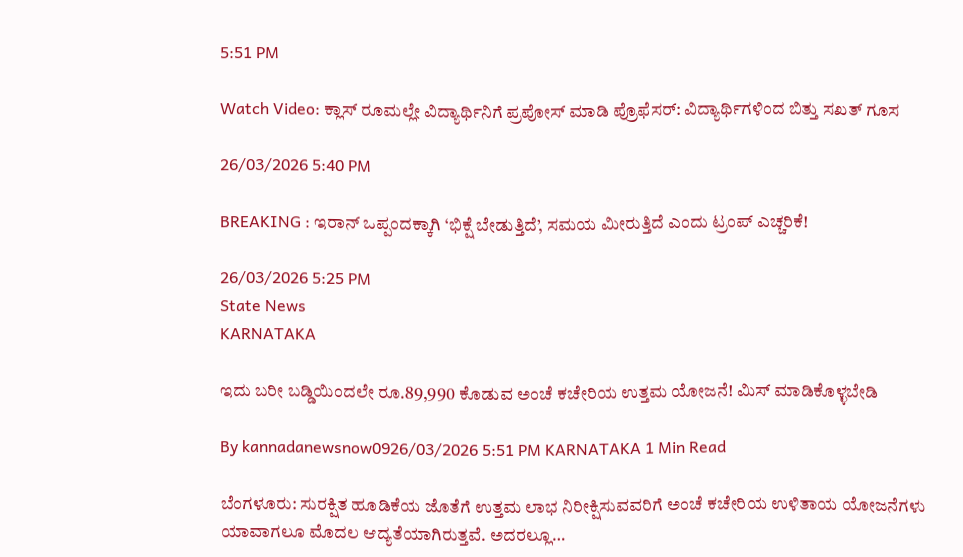5:51 PM

Watch Video: ಕ್ಲಾಸ್ ರೂಮಲ್ಲೇ ವಿದ್ಯಾರ್ಥಿನಿಗೆ ಪ್ರಪೋಸ್ ಮಾಡಿ ಪ್ರೊಫೆಸರ್: ವಿದ್ಯಾರ್ಥಿಗಳಿಂದ ಬಿತ್ತು ಸಖತ್ ಗೂಸ

26/03/2026 5:40 PM

BREAKING : ಇರಾನ್ ಒಪ್ಪಂದಕ್ಕಾಗಿ ‘ಭಿಕ್ಷೆ ಬೇಡುತ್ತಿದೆ’, ಸಮಯ ಮೀರುತ್ತಿದೆ ಎಂದು ಟ್ರಂಪ್ ಎಚ್ಚರಿಕೆ!

26/03/2026 5:25 PM
State News
KARNATAKA

ಇದು ಬರೀ ಬಡ್ಡಿಯಿಂದಲೇ ರೂ.89,990 ಕೊಡುವ ಅಂಚೆ ಕಚೇರಿಯ ಉತ್ತಮ ಯೋಜನೆ! ಮಿಸ್‌ ಮಾಡಿಕೊಳ್ಳಬೇಡಿ

By kannadanewsnow0926/03/2026 5:51 PM KARNATAKA 1 Min Read

ಬೆಂಗಳೂರು: ಸುರಕ್ಷಿತ ಹೂಡಿಕೆಯ ಜೊತೆಗೆ ಉತ್ತಮ ಲಾಭ ನಿರೀಕ್ಷಿಸುವವರಿಗೆ ಅಂಚೆ ಕಚೇರಿಯ ಉಳಿತಾಯ ಯೋಜನೆಗಳು ಯಾವಾಗಲೂ ಮೊದಲ ಆದ್ಯತೆಯಾಗಿರುತ್ತವೆ. ಅದರಲ್ಲೂ…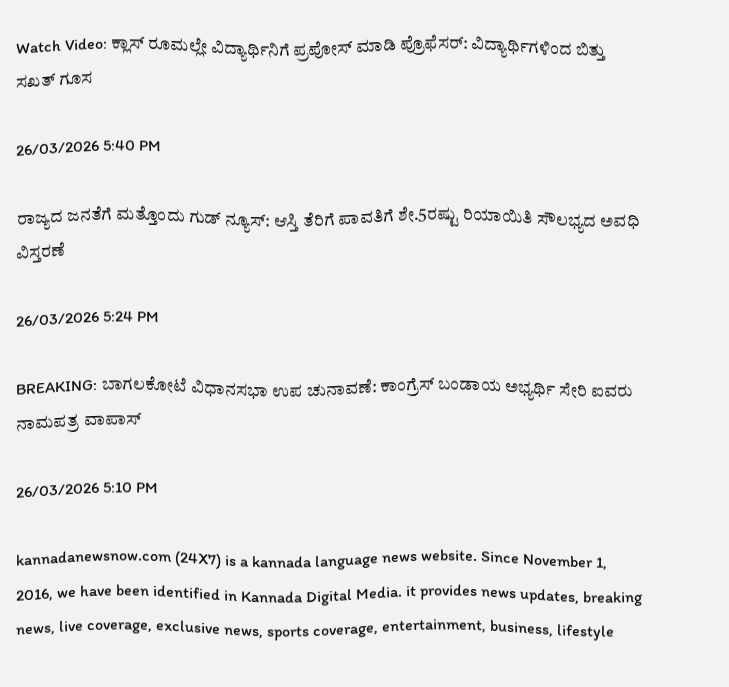Watch Video: ಕ್ಲಾಸ್ ರೂಮಲ್ಲೇ ವಿದ್ಯಾರ್ಥಿನಿಗೆ ಪ್ರಪೋಸ್ ಮಾಡಿ ಪ್ರೊಫೆಸರ್: ವಿದ್ಯಾರ್ಥಿಗಳಿಂದ ಬಿತ್ತು ಸಖತ್ ಗೂಸ

26/03/2026 5:40 PM

ರಾಜ್ಯದ ಜನತೆಗೆ ಮತ್ತೊಂದು ಗುಡ್ ನ್ಯೂಸ್: ಆಸ್ತಿ ತೆರಿಗೆ ಪಾವತಿಗೆ ಶೇ.5ರಷ್ಟು ರಿಯಾಯಿತಿ ಸೌಲಭ್ಯದ ಅವಧಿ ವಿಸ್ತರಣೆ

26/03/2026 5:24 PM

BREAKING: ಬಾಗಲಕೋಟೆ ವಿಧಾನಸಭಾ ಉಪ ಚುನಾವಣೆ: ಕಾಂಗ್ರೆಸ್ ಬಂಡಾಯ ಅಭ್ಯರ್ಥಿ ಸೇರಿ ಐವರು ನಾಮಪತ್ರ ವಾಪಾಸ್

26/03/2026 5:10 PM

kannadanewsnow.com (24X7) is a kannada language news website. Since November 1, 2016, we have been identified in Kannada Digital Media. it provides news updates, breaking news, live coverage, exclusive news, sports coverage, entertainment, business, lifestyle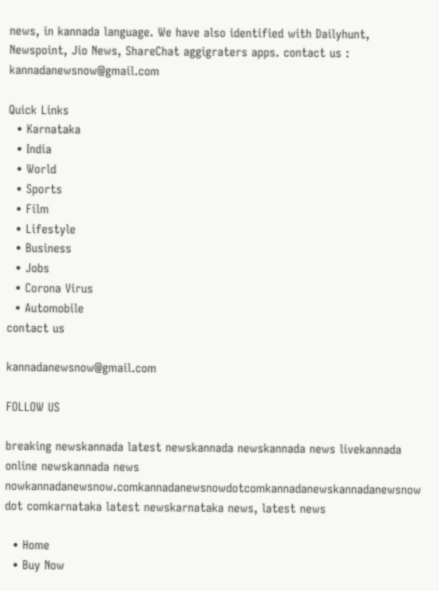news, in kannada language. We have also identified with Dailyhunt, Newspoint, Jio News, ShareChat aggigraters apps. contact us : kannadanewsnow@gmail.com

Quick Links
  • Karnataka
  • India
  • World
  • Sports
  • Film
  • Lifestyle
  • Business
  • Jobs
  • Corona Virus
  • Automobile
contact us

kannadanewsnow@gmail.com

FOLLOW US

breaking newskannada latest newskannada newskannada news livekannada online newskannada news nowkannadanewsnow.comkannadanewsnowdotcomkannadanewskannadanewsnow dot comkarnataka latest newskarnataka news, latest news

  • Home
  • Buy Now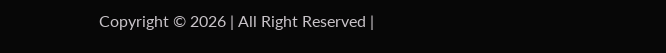Copyright © 2026 | All Right Reserved |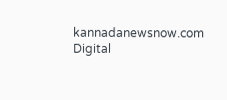kannadanewsnow.com
Digital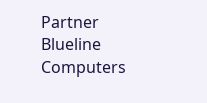Partner Blueline Computers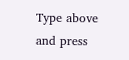Type above and press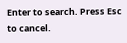Enter to search. Press Esc to cancel.